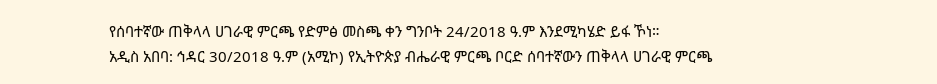የሰባተኛው ጠቅላላ ሀገራዊ ምርጫ የድምፅ መስጫ ቀን ግንቦት 24/2018 ዓ.ም እንደሚካሄድ ይፋ ኾነ።
አዲስ አበባ: ኅዳር 30/2018 ዓ.ም (አሚኮ) የኢትዮጵያ ብሔራዊ ምርጫ ቦርድ ሰባተኛውን ጠቅላላ ሀገራዊ ምርጫ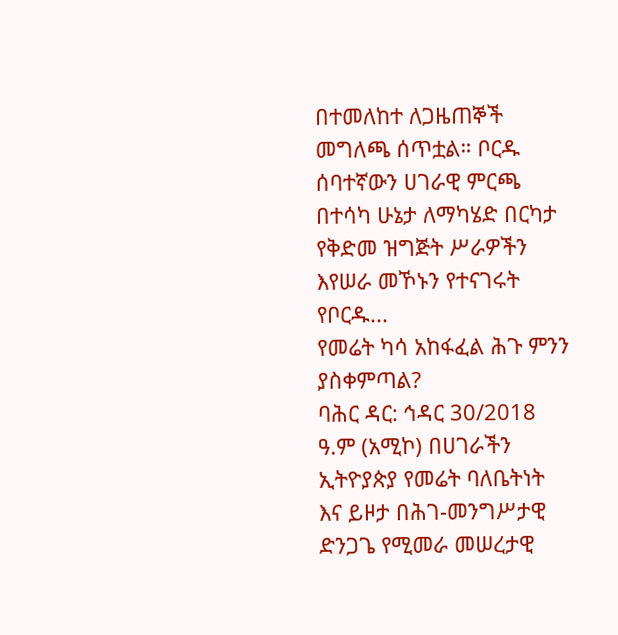በተመለከተ ለጋዜጠኞች መግለጫ ሰጥቷል። ቦርዱ ሰባተኛውን ሀገራዊ ምርጫ በተሳካ ሁኔታ ለማካሄድ በርካታ የቅድመ ዝግጅት ሥራዎችን እየሠራ መኾኑን የተናገሩት የቦርዱ...
የመሬት ካሳ አከፋፈል ሕጉ ምንን ያስቀምጣል?
ባሕር ዳር: ኅዳር 30/2018 ዓ.ም (አሚኮ) በሀገራችን ኢትዮያጵያ የመሬት ባለቤትነት እና ይዞታ በሕገ-መንግሥታዊ ድንጋጌ የሚመራ መሠረታዊ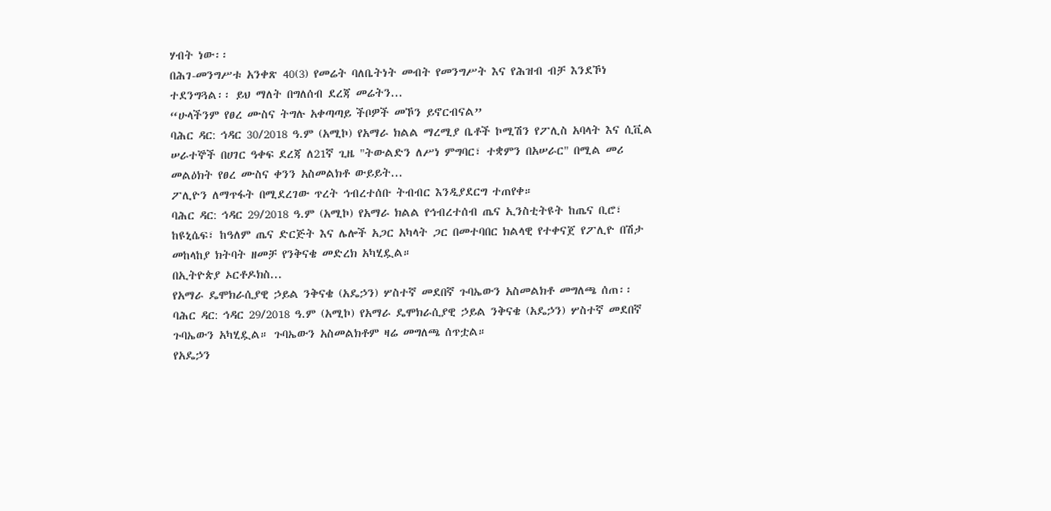ሃብት ነው፡፡
በሕገ-መንግሥቱ አንቀጽ 40(3) የመሬት ባለቤትነት መብት የመንግሥት እና የሕዝብ ብቻ እንደኾነ ተደንግጓል፡፡ ይህ ማለት በግለሰብ ደረጃ መሬትን...
“ሁላችንም የፀረ ሙስና ትግሉ አቀጣጣይ ችቦዎች መኾን ይኖርብናል”
ባሕር ዳር: ኅዳር 30/2018 ዓ.ም (አሚኮ) የአማራ ክልል ማረሚያ ቤቶች ኮሚሽን የፖሊስ አባላት እና ሲቪል ሠራተኞች በሀገር ዓቀፍ ደረጃ ለ21ኛ ጊዜ "ትውልድን ለሥነ ምግባር፣ ተቋምን በአሠራር" በሚል መሪ መልዕክት የፀረ ሙስና ቀንን አስመልክቶ ውይይት...
ፖሊዮን ለማጥፋት በሚደረገው ጥረት ኅብረተሰቡ ትብብር እንዲያደርግ ተጠየቀ።
ባሕር ዳር: ኅዳር 29/2018 ዓ.ም (አሚኮ) የአማራ ክልል የኅብረተሰብ ጤና ኢንስቲትዩት ከጤና ቢሮ፣ ከዩኒሴፍ፣ ከዓለም ጤና ድርጅት እና ሌሎች አጋር አካላት ጋር በመተባበር ክልላዊ የተቀናጀ የፖሊዮ በሽታ መከላከያ ክትባት ዘመቻ የንቅናቄ መድረክ አካሂዷል።
በኢትዮጵያ ኦርቶዶክስ...
የአማራ ዴሞክራሲያዊ ኃይል ንቅናቄ (አዴኃን) ሦስተኛ መደበኛ ጉባኤውን አስመልክቶ መግለጫ ሰጠ፡፡
ባሕር ዳር: ኅዳር 29/2018 ዓ.ም (አሚኮ) የአማራ ዴሞክራሲያዊ ኃይል ንቅናቄ (አዴኃን) ሦስተኛ መደበኛ ጉባኤውን አካሂዷል። ጉባኤውን አስመልክቶም ዛሬ መግለጫ ሰጥቷል።
የአዴኃን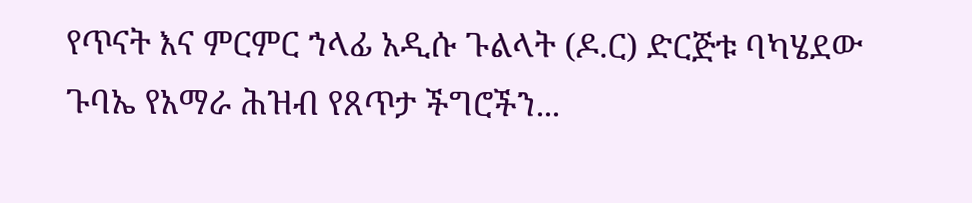የጥናት እና ምርምር ኀላፊ አዲሱ ጉልላት (ዶ.ር) ድርጅቱ ባካሄደው ጉባኤ የአማራ ሕዝብ የጸጥታ ችግሮችን...